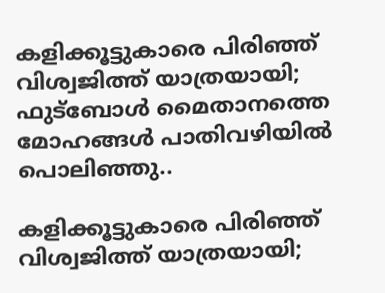കളിക്കൂട്ടുകാരെ പിരിഞ്ഞ് വിശ്വജിത്ത് യാത്രയായി; ഫുട്ബോൾ മൈതാനത്തെ മോഹങ്ങൾ പാതിവഴിയിൽ പൊലിഞ്ഞു..

കളിക്കൂട്ടുകാരെ പിരിഞ്ഞ് വിശ്വജിത്ത് യാത്രയായി;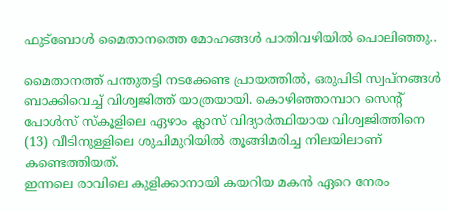ഫുട്ബോൾ മൈതാനത്തെ മോഹങ്ങൾ പാതിവഴിയിൽ പൊലിഞ്ഞു..

മൈതാനത്ത് പന്തുതട്ടി നടക്കേണ്ട പ്രായത്തിൽ, ഒരുപിടി സ്വപ്നങ്ങൾ ബാക്കിവെച്ച് വിശ്വജിത്ത് യാത്രയായി. കൊഴിഞ്ഞാമ്പാറ സെന്റ് പോൾസ് സ്കൂളിലെ ഏഴാം ക്ലാസ് വിദ്യാർത്ഥിയായ വിശ്വജിത്തിനെ (13) വീടിനുള്ളിലെ ശുചിമുറിയിൽ തൂങ്ങിമരിച്ച നിലയിലാണ് കണ്ടെത്തിയത്.
ഇന്നലെ രാവിലെ കുളിക്കാനായി കയറിയ മകൻ ഏറെ നേരം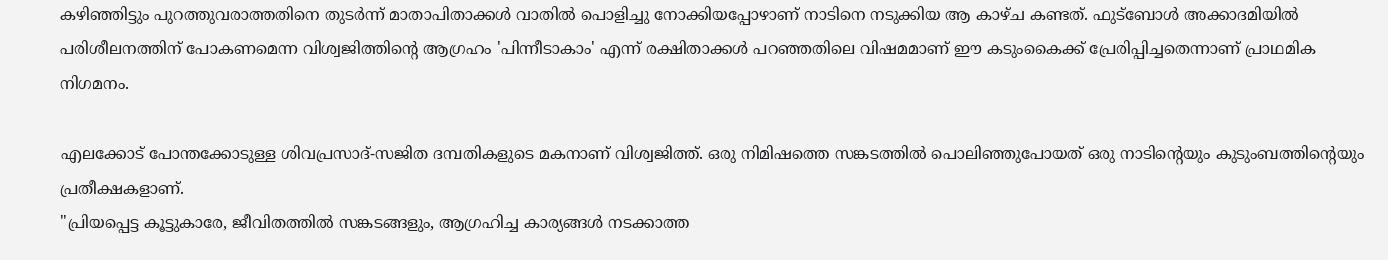കഴിഞ്ഞിട്ടും പുറത്തുവരാത്തതിനെ തുടർന്ന് മാതാപിതാക്കൾ വാതിൽ പൊളിച്ചു നോക്കിയപ്പോഴാണ് നാടിനെ നടുക്കിയ ആ കാഴ്ച കണ്ടത്. ഫുട്ബോൾ അക്കാദമിയിൽ പരിശീലനത്തിന് പോകണമെന്ന വിശ്വജിത്തിന്റെ ആഗ്രഹം 'പിന്നീടാകാം' എന്ന് രക്ഷിതാക്കൾ പറഞ്ഞതിലെ വിഷമമാണ് ഈ കടുംകൈക്ക് പ്രേരിപ്പിച്ചതെന്നാണ് പ്രാഥമിക നിഗമനം.

എലക്കോട് പോന്തക്കോടുള്ള ശിവപ്രസാദ്-സജിത ദമ്പതികളുടെ മകനാണ് വിശ്വജിത്ത്. ഒരു നിമിഷത്തെ സങ്കടത്തിൽ പൊലിഞ്ഞുപോയത് ഒരു നാടിന്റെയും കുടുംബത്തിന്റെയും പ്രതീക്ഷകളാണ്.
"പ്രിയപ്പെട്ട കൂട്ടുകാരേ, ജീവിതത്തിൽ സങ്കടങ്ങളും, ആഗ്രഹിച്ച കാര്യങ്ങൾ നടക്കാത്ത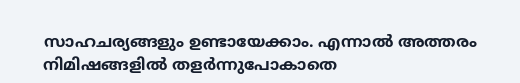സാഹചര്യങ്ങളും ഉണ്ടായേക്കാം. എന്നാൽ അത്തരം നിമിഷങ്ങളിൽ തളർന്നുപോകാതെ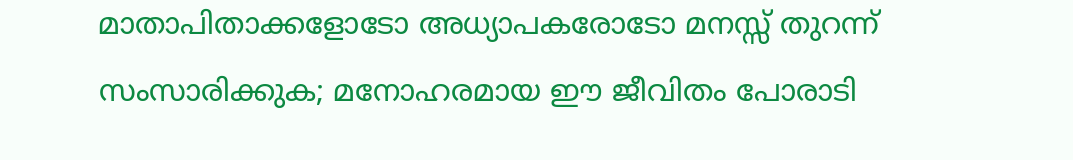മാതാപിതാക്കളോടോ അധ്യാപകരോടോ മനസ്സ് തുറന്ന് സംസാരിക്കുക; മനോഹരമായ ഈ ജീവിതം പോരാടി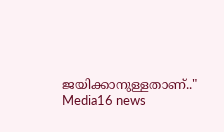ജയിക്കാനുള്ളതാണ്.." Media16 news